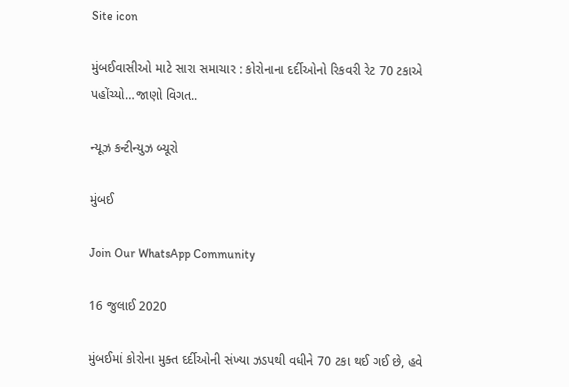Site icon

મુંબઈવાસીઓ માટે સારા સમાચાર : કોરોનાના દર્દીઓનો રિકવરી રેટ 70 ટકાએ પહોંચ્યો…જાણો વિગત..

ન્યૂઝ કન્ટીન્યુઝ બ્યૂરો

મુંબઈ

Join Our WhatsApp Community

16 જુલાઈ 2020

મુંબઈમાં કોરોના મુક્ત દર્દીઓની સંખ્યા ઝડપથી વધીને 70 ટકા થઈ ગઈ છે, હવે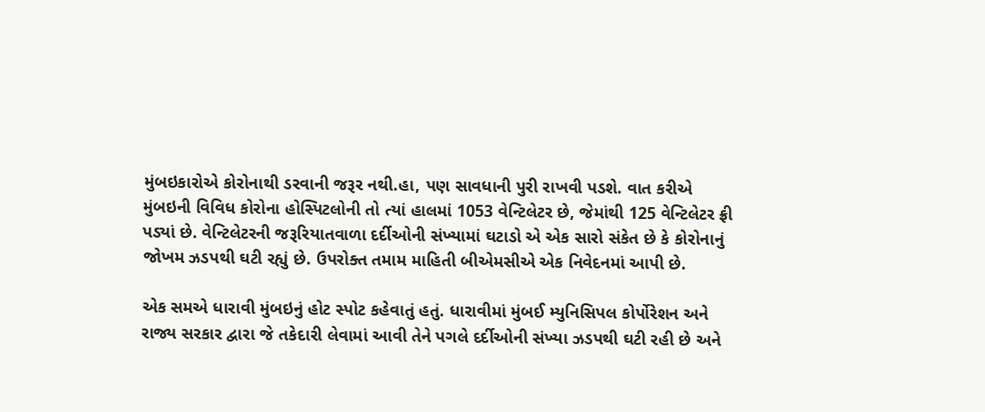મુંબઇકારોએ કોરોનાથી ડરવાની જરૂર નથી.હા, પણ સાવધાની પુરી રાખવી પડશે. વાત કરીએ મુંબઇની વિવિધ કોરોના હોસ્પિટલોની તો ત્યાં હાલમાં 1053 વેન્ટિલેટર છે, જેમાંથી 125 વેન્ટિલેટર ફ્રી પડ્યાં છે. વેન્ટિલેટરની જરૂરિયાતવાળા દર્દીઓની સંખ્યામાં ઘટાડો એ એક સારો સંકેત છે કે કોરોનાનું જોખમ ઝડપથી ઘટી રહ્યું છે. ઉપરોક્ત તમામ માહિતી બીએમસીએ એક નિવેદનમાં આપી છે.

એક સમએ ધારાવી મુંબઇનું હોટ સ્પોટ કહેવાતું હતું. ધારાવીમાં મુંબઈ મ્યુનિસિપલ કોર્પોરેશન અને રાજ્ય સરકાર દ્વારા જે તકેદારી લેવામાં આવી તેને પગલે દર્દીઓની સંખ્યા ઝડપથી ઘટી રહી છે અને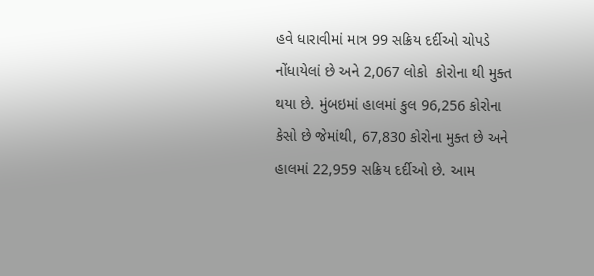હવે ધારાવીમાં માત્ર 99 સક્રિય દર્દીઓ ચોપડે નોંધાયેલાં છે અને 2,067 લોકો  કોરોના થી મુક્ત થયા છે. મુંબઇમાં હાલમાં કુલ 96,256 કોરોના કેસો છે જેમાંથી, 67,830 કોરોના મુક્ત છે અને હાલમાં 22,959 સક્રિય દર્દીઓ છે. આમ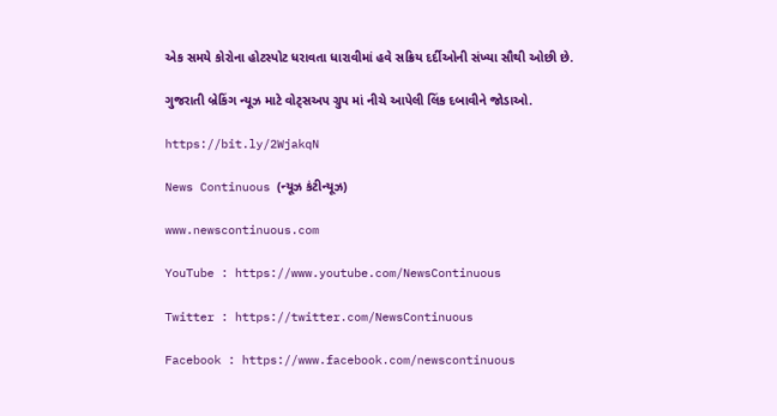એક સમયે કોરોના હોટસ્પોટ ધરાવતા ધારાવીમાં હવે સક્રિય દર્દીઓની સંખ્યા સૌથી ઓછી છે.

ગુજરાતી બ્રેકિંગ ન્યૂઝ માટે વોટ્સઅપ ગ્રુપ માં નીચે આપેલી લિંક દબાવીને જોડાઓ.

https://bit.ly/2WjakqN

News Continuous (ન્યૂઝ કંટીન્યૂઝ)

www.newscontinuous.com

YouTube : https://www.youtube.com/NewsContinuous

Twitter : https://twitter.com/NewsContinuous

Facebook : https://www.facebook.com/newscontinuous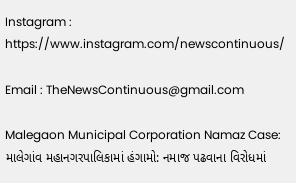Instagram : https://www.instagram.com/newscontinuous/

Email : TheNewsContinuous@gmail.com

Malegaon Municipal Corporation Namaz Case: માલેગાંવ મહાનગરપાલિકામાં હંગામો: નમાજ પઢવાના વિરોધમાં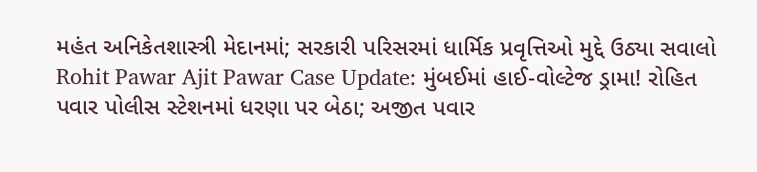મહંત અનિકેતશાસ્ત્રી મેદાનમાં; સરકારી પરિસરમાં ધાર્મિક પ્રવૃત્તિઓ મુદ્દે ઉઠ્યા સવાલો
Rohit Pawar Ajit Pawar Case Update: મુંબઈમાં હાઈ-વોલ્ટેજ ડ્રામા! રોહિત પવાર પોલીસ સ્ટેશનમાં ધરણા પર બેઠા; અજીત પવાર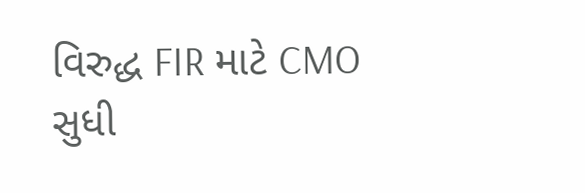વિરુદ્ધ FIR માટે CMO સુધી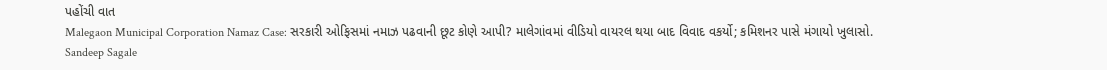પહોંચી વાત
Malegaon Municipal Corporation Namaz Case: સરકારી ઓફિસમાં નમાઝ પઢવાની છૂટ કોણે આપી? માલેગાંવમાં વીડિયો વાયરલ થયા બાદ વિવાદ વકર્યો; કમિશનર પાસે મંગાયો ખુલાસો.
Sandeep Sagale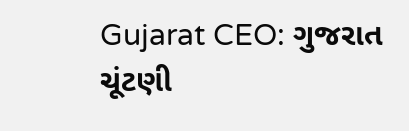Gujarat CEO: ગુજરાત ચૂંટણી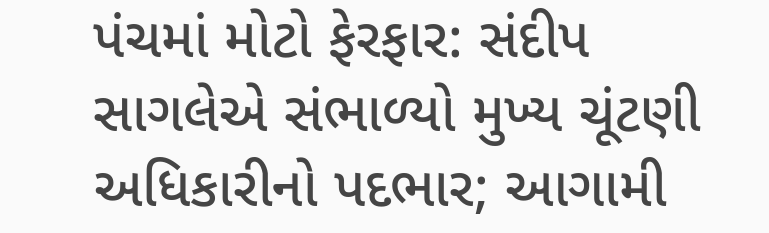પંચમાં મોટો ફેરફાર: સંદીપ સાગલેએ સંભાળ્યો મુખ્ય ચૂંટણી અધિકારીનો પદભાર; આગામી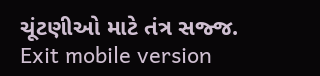ચૂંટણીઓ માટે તંત્ર સજ્જ.
Exit mobile version